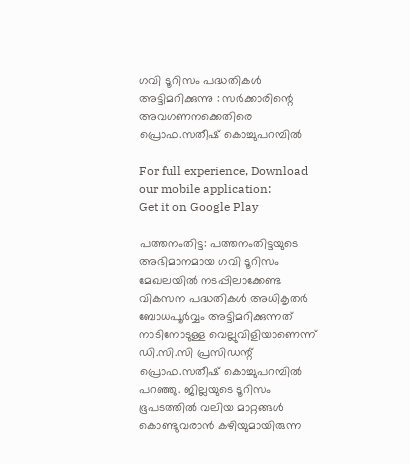ഗവി ടൂറിസം പദ്ധതികള്‍ അട്ടിമറിക്കുന്നു : സര്‍ക്കാരിന്റെ അവഗണനക്കെതിരെ പ്രൊഫ.സതീഷ് കൊച്ചുപറമ്പില്‍

For full experience, Download our mobile application:
Get it on Google Play

പത്തനംതിട്ട: പത്തനംതിട്ടയുടെ അഭിമാനമായ ഗവി ടൂറിസം മേഖലയില്‍ നടപ്പിലാക്കേണ്ട വികസന പദ്ധതികള്‍ അധികൃതര്‍ ബോധപൂര്‍വ്വം അട്ടിമറിക്കുന്നത് നാടിനോടുള്ള വെല്ലുവിളിയാണെന്ന് ഡി.സി.സി പ്രസിഡന്റ് പ്രൊഫ.സതീഷ് കൊച്ചുപറമ്പില്‍ പറഞ്ഞു. ജില്ലയുടെ ടൂറിസം ഭൂപടത്തില്‍ വലിയ മാറ്റങ്ങള്‍ കൊണ്ടുവരാന്‍ കഴിയുമായിരുന്ന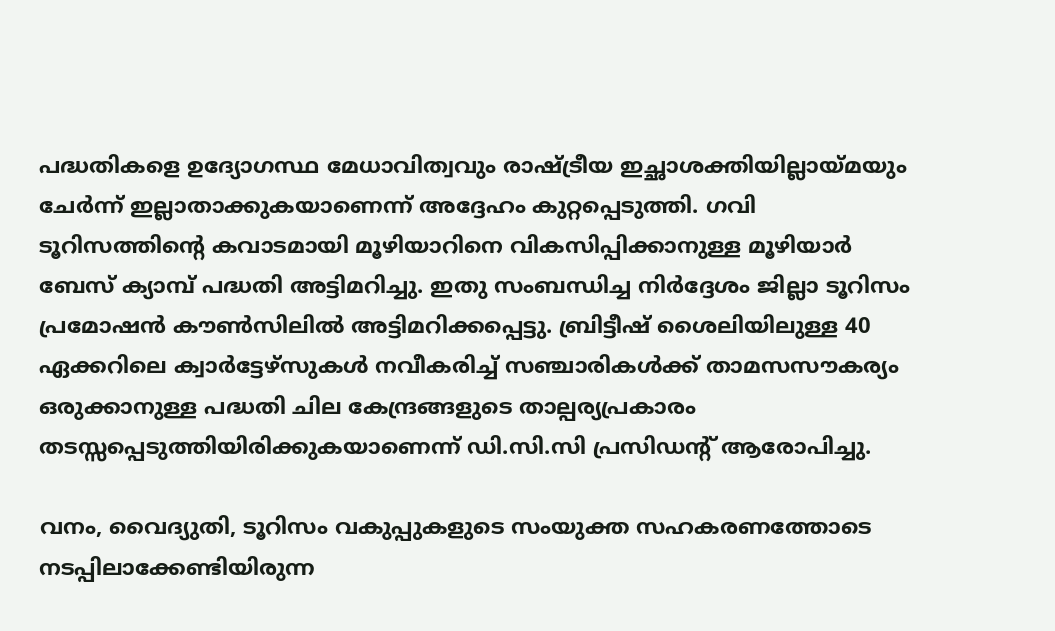പദ്ധതികളെ ഉദ്യോഗസ്ഥ മേധാവിത്വവും രാഷ്ട്രീയ ഇച്ഛാശക്തിയില്ലായ്മയും ചേര്‍ന്ന് ഇല്ലാതാക്കുകയാണെന്ന് അദ്ദേഹം കുറ്റപ്പെടുത്തി. ഗവി ടൂറിസത്തിന്റെ കവാടമായി മൂഴിയാറിനെ വികസിപ്പിക്കാനുള്ള മൂഴിയാര്‍ ബേസ് ക്യാമ്പ് പദ്ധതി അട്ടിമറിച്ചു. ഇതു സംബന്ധിച്ച നിര്‍ദ്ദേശം ജില്ലാ ടൂറിസം പ്രമോഷന്‍ കൗണ്‍സിലില്‍ അട്ടിമറിക്കപ്പെട്ടു. ബ്രിട്ടീഷ് ശൈലിയിലുള്ള 40 ഏക്കറിലെ ക്വാര്‍ട്ടേഴ്സുകള്‍ നവീകരിച്ച് സഞ്ചാരികള്‍ക്ക് താമസസൗകര്യം ഒരുക്കാനുള്ള പദ്ധതി ചില കേന്ദ്രങ്ങളുടെ താല്പര്യപ്രകാരം തടസ്സപ്പെടുത്തിയിരിക്കുകയാണെന്ന് ഡി.സി.സി പ്രസിഡന്റ് ആരോപിച്ചു.

വനം, വൈദ്യുതി, ടൂറിസം വകുപ്പുകളുടെ സംയുക്ത സഹകരണത്തോടെ നടപ്പിലാക്കേണ്ടിയിരുന്ന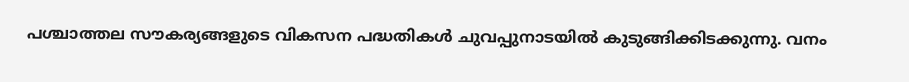പശ്ചാത്തല സൗകര്യങ്ങളുടെ വികസന പദ്ധതികള്‍ ചുവപ്പുനാടയില്‍ കുടുങ്ങിക്കിടക്കുന്നു. വനം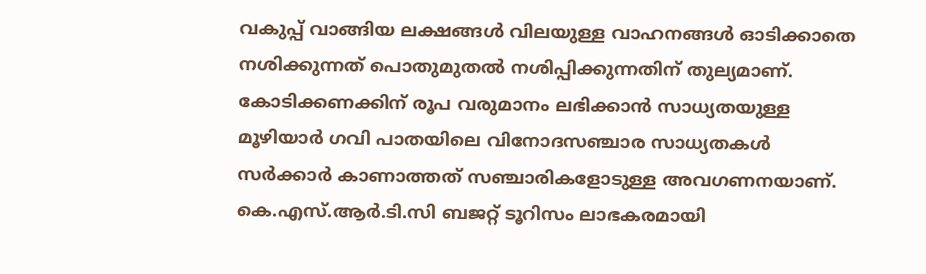വകുപ്പ് വാങ്ങിയ ലക്ഷങ്ങള്‍ വിലയുള്ള വാഹനങ്ങള്‍ ഓടിക്കാതെ നശിക്കുന്നത് പൊതുമുതല്‍ നശിപ്പിക്കുന്നതിന് തുല്യമാണ്. കോടിക്കണക്കിന് രൂപ വരുമാനം ലഭിക്കാന്‍ സാധ്യതയുള്ള മൂഴിയാര്‍ ഗവി പാതയിലെ വിനോദസഞ്ചാര സാധ്യതകള്‍ സര്‍ക്കാര്‍ കാണാത്തത് സഞ്ചാരികളോടുള്ള അവഗണനയാണ്. കെ.എസ്.ആര്‍.ടി.സി ബജറ്റ് ടൂറിസം ലാഭകരമായി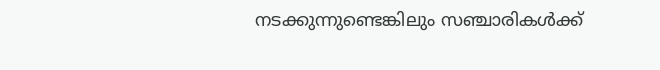നടക്കുന്നുണ്ടെങ്കിലും സഞ്ചാരികള്‍ക്ക്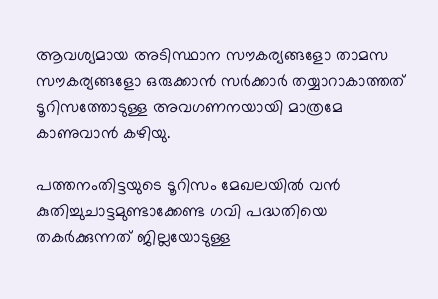ആവശ്യമായ അടിസ്ഥാന സൗകര്യങ്ങളോ താമസ സൗകര്യങ്ങളോ ഒരുക്കാന്‍ സര്‍ക്കാര്‍ തയ്യാറാകാത്തത് ടൂറിസത്തോടുള്ള അവഗണനയായി മാത്രമേ കാണുവാന്‍ കഴിയു.

പത്തനംതിട്ടയുടെ ടൂറിസം മേഖലയില്‍ വന്‍ കുതിച്ചുചാട്ടമുണ്ടാക്കേണ്ട ഗവി പദ്ധതിയെ തകര്‍ക്കുന്നത് ജില്ലയോടുള്ള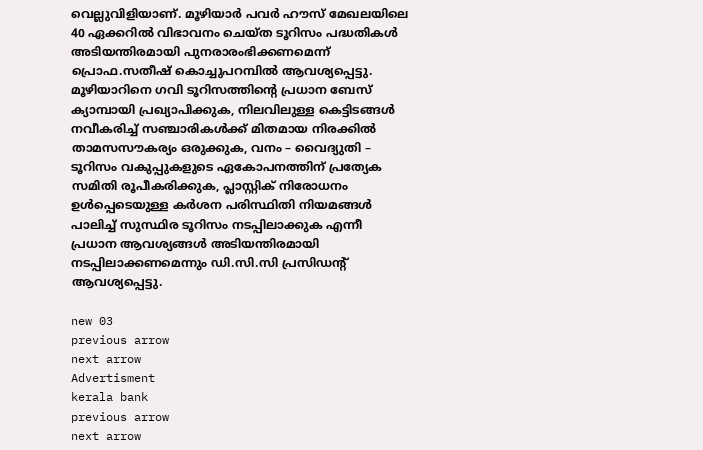വെല്ലുവിളിയാണ്. മൂഴിയാര്‍ പവര്‍ ഹൗസ് മേഖലയിലെ 40 ഏക്കറില്‍ വിഭാവനം ചെയ്ത ടൂറിസം പദ്ധതികള്‍ അടിയന്തിരമായി പുനരാരംഭിക്കണമെന്ന് പ്രൊഫ.സതീഷ് കൊച്ചുപറമ്പില്‍ ആവശ്യപ്പെട്ടു. മൂഴിയാറിനെ ഗവി ടൂറിസത്തിന്റെ പ്രധാന ബേസ് ക്യാമ്പായി പ്രഖ്യാപിക്കുക, നിലവിലുള്ള കെട്ടിടങ്ങള്‍ നവീകരിച്ച് സഞ്ചാരികള്‍ക്ക് മിതമായ നിരക്കില്‍ താമസസൗകര്യം ഒരുക്കുക, വനം – വൈദ്യുതി – ടൂറിസം വകുപ്പുകളുടെ ഏകോപനത്തിന് പ്രത്യേക സമിതി രൂപീകരിക്കുക, പ്ലാസ്റ്റിക് നിരോധനം ഉള്‍പ്പെടെയുള്ള കര്‍ശന പരിസ്ഥിതി നിയമങ്ങള്‍ പാലിച്ച് സുസ്ഥിര ടൂറിസം നടപ്പിലാക്കുക എന്നീ പ്രധാന ആവശ്യങ്ങള്‍ അടിയന്തിരമായി നടപ്പിലാക്കണമെന്നും ഡി.സി.സി പ്രസിഡന്റ് ആവശ്യപ്പെട്ടു.

new 03
previous arrow
next arrow
Advertisment
kerala bank
previous arrow
next arrow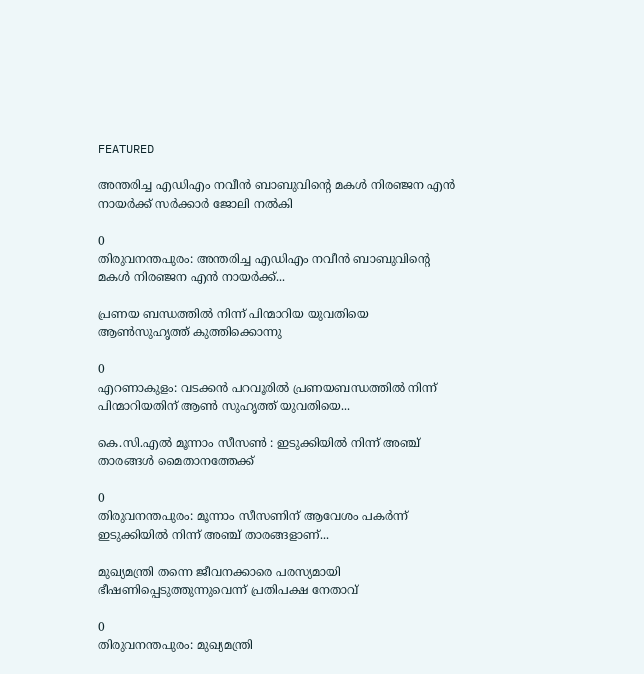FEATURED

അന്തരിച്ച എഡിഎം നവീൻ ബാബുവിന്റെ മകൾ നിരഞ്ജന എൻ നായർക്ക് സർക്കാർ ജോലി നൽകി

0
തിരുവനന്തപുരം: അന്തരിച്ച എഡിഎം നവീൻ ബാബുവിന്റെ മകൾ നിരഞ്ജന എൻ നായർക്ക്...

പ്രണയ ബന്ധത്തിൽ നിന്ന് പിന്മാറിയ യുവതിയെ ആൺസുഹൃത്ത് കുത്തിക്കൊന്നു

0
എറണാകുളം: വടക്കൻ പറവൂരിൽ പ്രണയബന്ധത്തിൽ നിന്ന് പിന്മാറിയതിന് ആൺ സുഹൃത്ത് യുവതിയെ...

കെ.സി.എൽ മൂന്നാം സീസൺ : ഇടുക്കിയിൽ നിന്ന് അഞ്ച് താരങ്ങൾ മൈതാനത്തേക്ക്

0
തിരുവനന്തപുരം: മൂന്നാം സീസണിന് ആവേശം പകർന്ന് ഇടുക്കിയിൽ നിന്ന് അഞ്ച് താരങ്ങളാണ്...

മുഖ്യമന്ത്രി തന്നെ ജീവനക്കാരെ പരസ്യമായി ഭീഷണിപ്പെടുത്തുന്നുവെന്ന് പ്രതിപക്ഷ നേതാവ്

0
തിരുവനന്തപുരം: മുഖ്യമന്ത്രി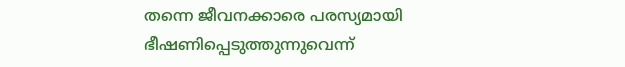തന്നെ ജീവനക്കാരെ പരസ്യമായി ഭീഷണിപ്പെടുത്തുന്നുവെന്ന്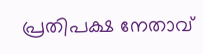പ്രതിപക്ഷ നേതാവ്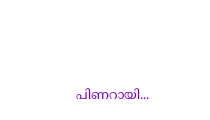പിണറായി...